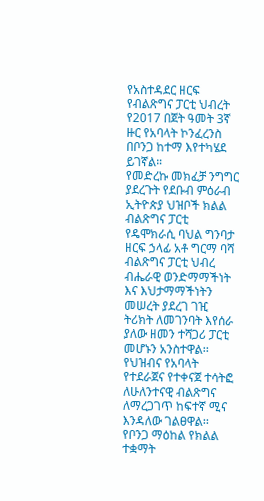የአስተዳደር ዘርፍ የብልጽግና ፓርቲ ህብረት የ2017 በጀት ዓመት 3ኛ ዙር የአባላት ኮንፈረንስ በቦንጋ ከተማ እየተካሄደ ይገኛል።
የመድረኩ መክፈቻ ንግግር ያደረጉት የደቡብ ምዕራብ ኢትዮጵያ ህዝቦች ክልል ብልጽግና ፓርቲ የዴሞክራሲ ባህል ግንባታ ዘርፍ ኃላፊ አቶ ግርማ ባሻ ብልጽግና ፓርቲ ህብረ ብሔራዊ ወንድማማችነት እና እህታማማችነትን መሠረት ያደረገ ገዢ ትሪክት ለመገንባት እየሰራ ያለው ዘመን ተሻጋሪ ፓርቲ መሆኑን አንስተዋል፡፡
የህዝብና የአባላት የተደራጀና የተቀናጀ ተሳትፎ ለሁለንተናዊ ብልጽግና ለማረጋገጥ ከፍተኛ ሚና እንዳለው ገልፀዋል፡፡
የቦንጋ ማዕከል የክልል ተቋማት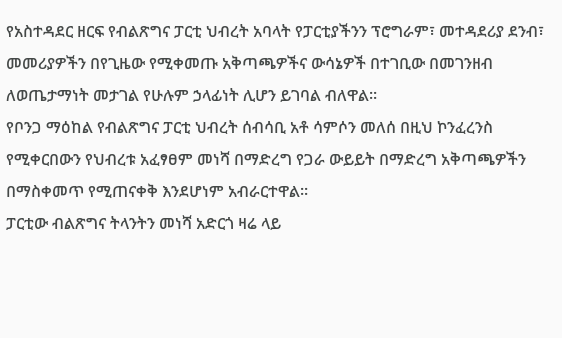የአስተዳደር ዘርፍ የብልጽግና ፓርቲ ህብረት አባላት የፓርቲያችንን ፕሮግራም፣ መተዳደሪያ ደንብ፣ መመሪያዎችን በየጊዜው የሚቀመጡ አቅጣጫዎችና ውሳኔዎች በተገቢው በመገንዘብ ለወጤታማነት መታገል የሁሉም ኃላፊነት ሊሆን ይገባል ብለዋል፡፡
የቦንጋ ማዕከል የብልጽግና ፓርቲ ህብረት ሰብሳቢ አቶ ሳምሶን መለሰ በዚህ ኮንፈረንስ የሚቀርበውን የህብረቱ አፈፃፀም መነሻ በማድረግ የጋራ ውይይት በማድረግ አቅጣጫዎችን በማስቀመጥ የሚጠናቀቅ እንደሆነም አብራርተዋል፡፡
ፓርቲው ብልጽግና ትላንትን መነሻ አድርጎ ዛሬ ላይ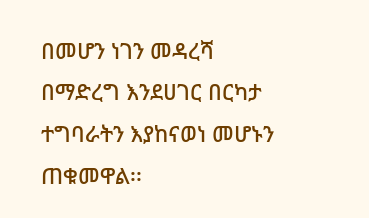በመሆን ነገን መዳረሻ በማድረግ እንደሀገር በርካታ ተግባራትን እያከናወነ መሆኑን ጠቁመዋል፡፡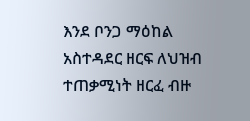እንደ ቦንጋ ማዕከል አስተዳደር ዘርፍ ለህዝብ ተጠቃሚነት ዘርፈ ብዙ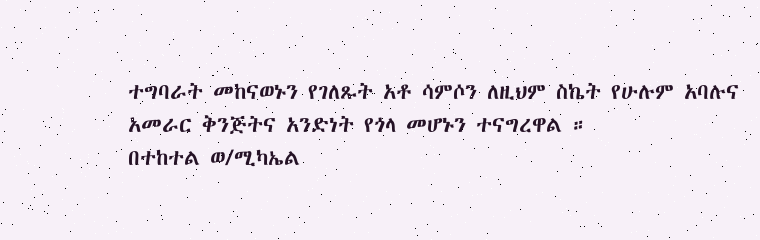ተግባራት መከናወኑን የገለጹት አቶ ሳምሶን ለዚህም ስኬት የሁሉም አባሉና አመራር ቅንጅትና አንድነት የጎላ መሆኑን ተናግረዋል ።
በተከተል ወ/ሚካኤል